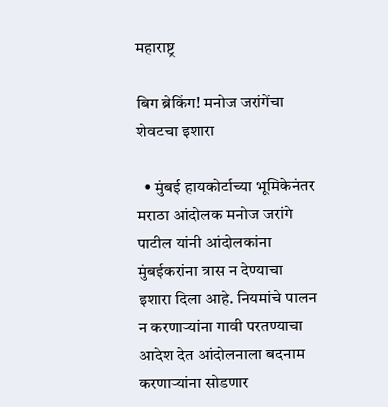महाराष्ट्र

बिग ब्रेकिंग! मनोज जरांगेंचा शेवटचा इशारा

  • मुंबई हायकोर्टाच्या भूमिकेनंतर मराठा आंदोलक मनोज जरांगे पाटील यांनी आंदोलकांना मुंबईकरांना त्रास न देण्याचा इशारा दिला आहे. नियमांचे पालन न करणाऱ्यांना गावी परतण्याचा आदेश देत आंदोलनाला बदनाम करणाऱ्यांना सोडणार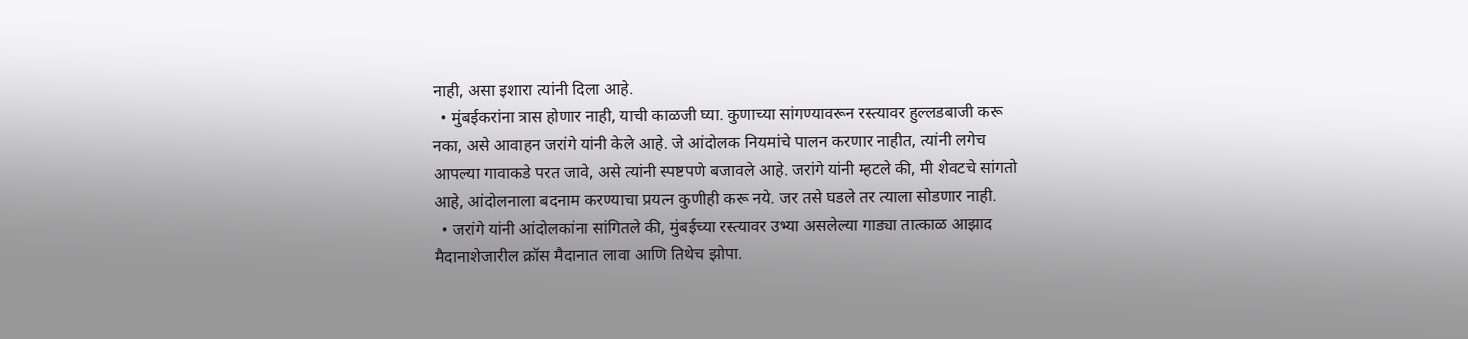नाही, असा इशारा त्यांनी दिला आहे.
  • मुंबईकरांना त्रास होणार नाही, याची काळजी घ्या. कुणाच्या सांगण्यावरून रस्त्यावर हुल्लडबाजी करू नका, असे आवाहन जरांगे यांनी केले आहे. जे आंदोलक नियमांचे पालन करणार नाहीत, त्यांनी लगेच आपल्या गावाकडे परत जावे, असे त्यांनी स्पष्टपणे बजावले आहे. जरांगे यांनी म्हटले की, मी शेवटचे सांगतो आहे, आंदोलनाला बदनाम करण्याचा प्रयत्न कुणीही करू नये. जर तसे घडले तर त्याला सोडणार नाही.
  • जरांगे यांनी आंदोलकांना सांगितले की, मुंबईच्या रस्त्यावर उभ्या असलेल्या गाड्या तात्काळ आझाद मैदानाशेजारील क्रॉस मैदानात लावा आणि तिथेच झोपा.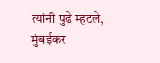त्यांनी पुढे म्हटले, मुंबईकर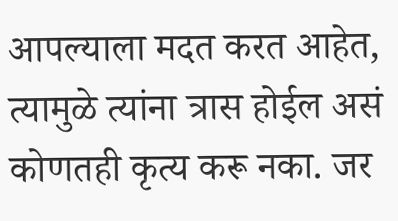आपल्याला मदत करत आहेत, त्यामुळे त्यांना त्रास होईल असं कोणतही कृत्य करू नका. जर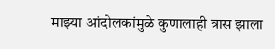माझ्या आंदोलकांमुळे कुणालाही त्रास झाला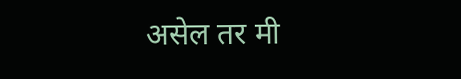असेल तर मी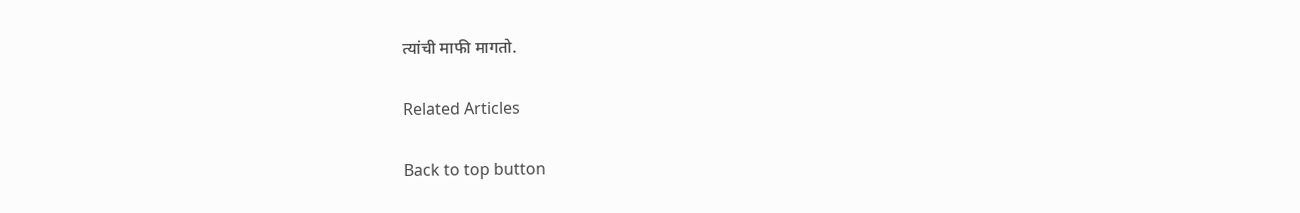त्यांची माफी मागतो.

Related Articles

Back to top button